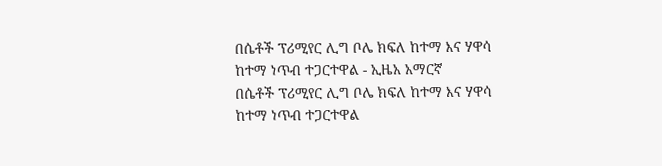በሴቶች ፕሪሚየር ሊግ ቦሌ ክፍለ ከተማ እና ሃዋሳ ከተማ ነጥብ ተጋርተዋል - ኢዜአ አማርኛ
በሴቶች ፕሪሚየር ሊግ ቦሌ ክፍለ ከተማ እና ሃዋሳ ከተማ ነጥብ ተጋርተዋል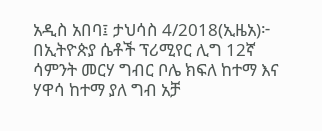አዲስ አበባ፤ ታህሳስ 4/2018(ኢዜአ)፦ በኢትዮጵያ ሴቶች ፕሪሚየር ሊግ 12ኛ ሳምንት መርሃ ግብር ቦሌ ክፍለ ከተማ እና ሃዋሳ ከተማ ያለ ግብ አቻ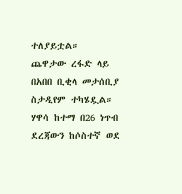ተለያይቷል።
ጨዋታው ረፋድ ላይ በአበበ ቢቂላ መታሰቢያ ስታዲየም ተካሄዷል።
ሃዋሳ ከተማ በ26 ነጥብ ደረጃውን ከሶስተኛ ወደ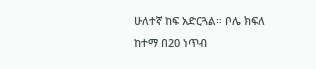ሁለተኛ ከፍ አድርጓል። ቦሌ ክፍለ ከተማ በ20 ነጥብ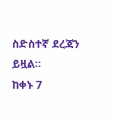ስድስተኛ ደረጃን ይዟል።
ከቀኑ 7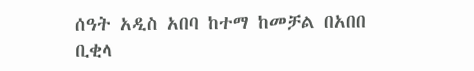ሰዓት አዲስ አበባ ከተማ ከመቻል በአበበ ቢቂላ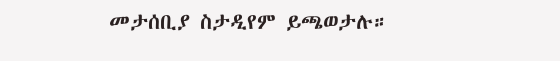መታሰቢያ ስታዲየም ይጫወታሉ።